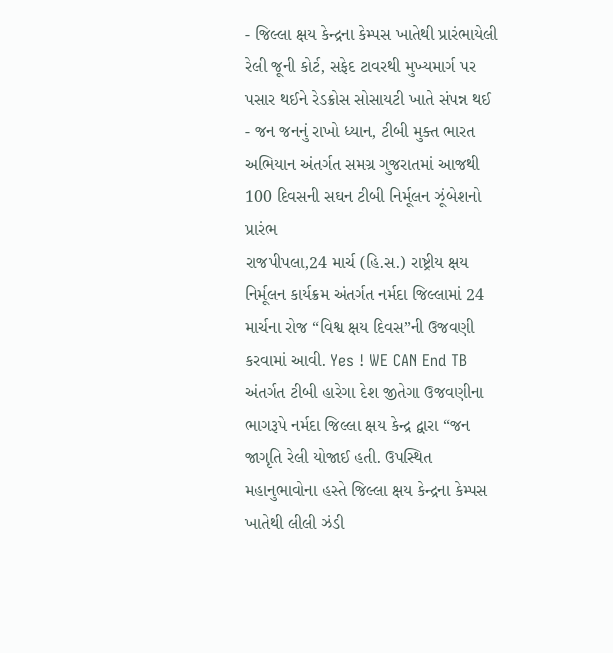- જિલ્લા ક્ષય કેન્દ્રના કેમ્પસ ખાતેથી પ્રારંભાયેલી રેલી જૂની કોર્ટ, સફેદ ટાવરથી મુખ્યમાર્ગ પર પસાર થઈને રેડક્રોસ સોસાયટી ખાતે સંપન્ન થઈ
- જન જનનું રાખો ધ્યાન, ટીબી મુક્ત ભારત અભિયાન અંતર્ગત સમગ્ર ગુજરાતમાં આજથી 100 દિવસની સઘન ટીબી નિર્મૂલન ઝૂંબેશનો પ્રારંભ
રાજપીપલા,24 માર્ચ (હિ.સ.) રાષ્ટ્રીય ક્ષય નિર્મૂલન કાર્યક્રમ અંતર્ગત નર્મદા જિલ્લામાં 24 માર્ચના રોજ “વિશ્વ ક્ષય દિવસ”ની ઉજવણી કરવામાં આવી. Yes ! WE CAN End TB અંતર્ગત ટીબી હારેગા દેશ જીતેગા ઉજવણીના ભાગરૂપે નર્મદા જિલ્લા ક્ષય કેન્દ્ર દ્વારા “જન જાગૃતિ રેલી યોજાઈ હતી. ઉપસ્થિત મહાનુભાવોના હસ્તે જિલ્લા ક્ષય કેન્દ્રના કેમ્પસ ખાતેથી લીલી ઝંડી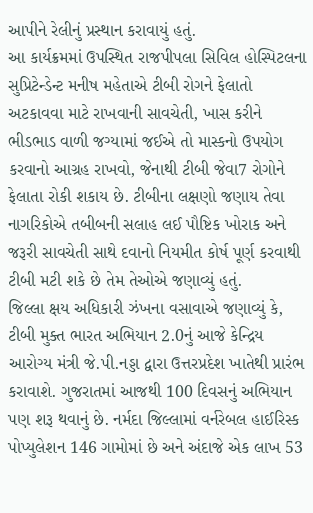આપીને રેલીનું પ્રસ્થાન કરાવાયું હતું.
આ કાર્યક્રમમાં ઉપસ્થિત રાજપીપલા સિવિલ હોસ્પિટલના સુપ્રિટેન્ડેન્ટ મનીષ મહેતાએ ટીબી રોગને ફેલાતો અટકાવવા માટે રાખવાની સાવચેતી, ખાસ કરીને ભીડભાડ વાળી જગ્યામાં જઈએ તો માસ્કનો ઉપયોગ કરવાનો આગ્રહ રાખવો, જેનાથી ટીબી જેવા7 રોગોને ફેલાતા રોકી શકાય છે. ટીબીના લક્ષણો જણાય તેવા નાગરિકોએ તબીબની સલાહ લઈ પૌષ્ટિક ખોરાક અને જરૂરી સાવચેતી સાથે દવાનો નિયમીત કોર્ષ પૂર્ણ કરવાથી ટીબી મટી શકે છે તેમ તેઓએ જણાવ્યું હતું.
જિલ્લા ક્ષય અધિકારી ઝંખના વસાવાએ જણાવ્યું કે, ટીબી મુક્ત ભારત અભિયાન 2.0નું આજે કેન્દ્રિય આરોગ્ય મંત્રી જે.પી.નડ્ડા દ્વારા ઉત્તરપ્રદેશ ખાતેથી પ્રારંભ કરાવાશે. ગુજરાતમાં આજથી 100 દિવસનું અભિયાન પણ શરૂ થવાનું છે. નર્મદા જિલ્લામાં વર્નરેબલ હાઈરિસ્ક પોપ્યુલેશન 146 ગામોમાં છે અને અંદાજે એક લાખ 53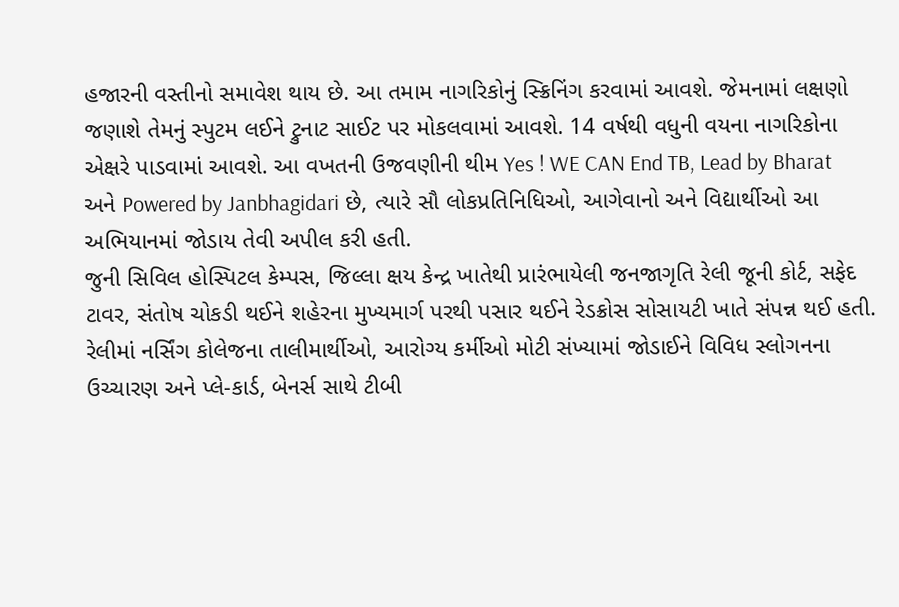હજારની વસ્તીનો સમાવેશ થાય છે. આ તમામ નાગરિકોનું સ્ક્રિનિંગ કરવામાં આવશે. જેમનામાં લક્ષણો જણાશે તેમનું સ્પુટમ લઈને ટ્રુનાટ સાઈટ પર મોકલવામાં આવશે. 14 વર્ષથી વધુની વયના નાગરિકોના એક્ષરે પાડવામાં આવશે. આ વખતની ઉજવણીની થીમ Yes ! WE CAN End TB, Lead by Bharat અને Powered by Janbhagidari છે, ત્યારે સૌ લોકપ્રતિનિધિઓ, આગેવાનો અને વિદ્યાર્થીઓ આ અભિયાનમાં જોડાય તેવી અપીલ કરી હતી.
જુની સિવિલ હોસ્પિટલ કેમ્પસ, જિલ્લા ક્ષય કેન્દ્ર ખાતેથી પ્રારંભાયેલી જનજાગૃતિ રેલી જૂની કોર્ટ, સફેદ ટાવર, સંતોષ ચોકડી થઈને શહેરના મુખ્યમાર્ગ પરથી પસાર થઈને રેડક્રોસ સોસાયટી ખાતે સંપન્ન થઈ હતી. રેલીમાં નર્સિંગ કોલેજના તાલીમાર્થીઓ, આરોગ્ય કર્મીઓ મોટી સંખ્યામાં જોડાઈને વિવિધ સ્લોગનના ઉચ્ચારણ અને પ્લે-કાર્ડ, બેનર્સ સાથે ટીબી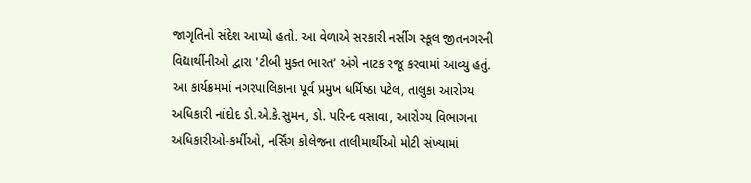જાગૃતિનો સંદેશ આપ્યો હતો. આ વેળાએ સરકારી નર્સીગ સ્કૂલ જીતનગરની વિદ્યાર્થીનીઓ દ્વારા 'ટીબી મુક્ત ભારત’ અંગે નાટક રજૂ કરવામાં આવ્યુ હતું.
આ કાર્યક્રમમાં નગરપાલિકાના પૂર્વ પ્રમુખ ધર્મિષ્ઠા પટેલ, તાલુકા આરોગ્ય અધિકારી નાંદોદ ડો.એ.કે.સુમન, ડો. પરિન્દ વસાવા, આરોગ્ય વિભાગના અધિકારીઓ-કર્મીઓ, નર્સિંગ કોલેજના તાલીમાર્થીઓ મોટી સંખ્યામાં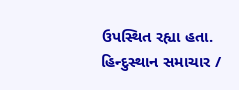ઉપસ્થિત રહ્યા હતા.
હિન્દુસ્થાન સમાચાર /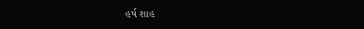હર્ષ શાહ